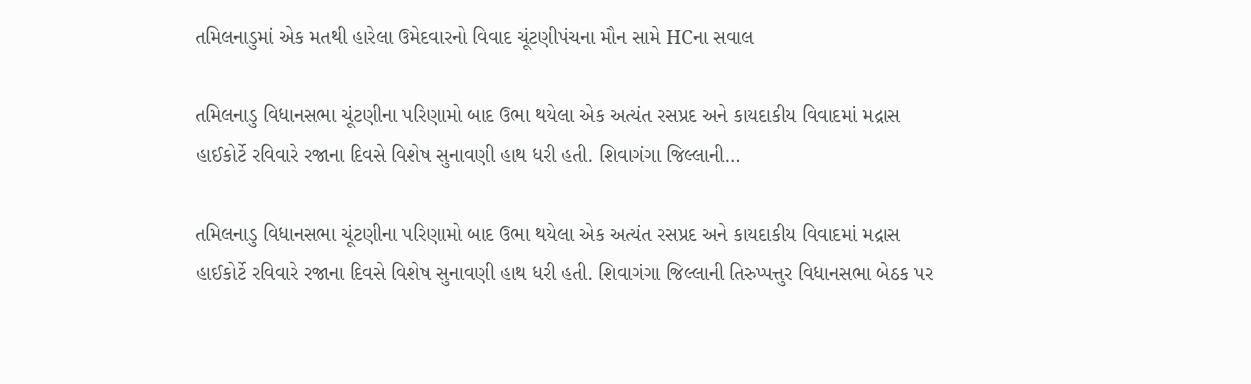તમિલનાડુમાં એક મતથી હારેલા ઉમેદવારનો વિવાદ ચૂંટણીપંચના મૌન સામે HCના સવાલ

તમિલનાડુ વિધાનસભા ચૂંટણીના પરિણામો બાદ ઉભા થયેલા એક અત્યંત રસપ્રદ અને કાયદાકીય વિવાદમાં મદ્રાસ હાઈકોર્ટે રવિવારે રજાના દિવસે વિશેષ સુનાવણી હાથ ધરી હતી. શિવાગંગા જિલ્લાની…

તમિલનાડુ વિધાનસભા ચૂંટણીના પરિણામો બાદ ઉભા થયેલા એક અત્યંત રસપ્રદ અને કાયદાકીય વિવાદમાં મદ્રાસ હાઈકોર્ટે રવિવારે રજાના દિવસે વિશેષ સુનાવણી હાથ ધરી હતી. શિવાગંગા જિલ્લાની તિરુપ્પત્તુર વિધાનસભા બેઠક પર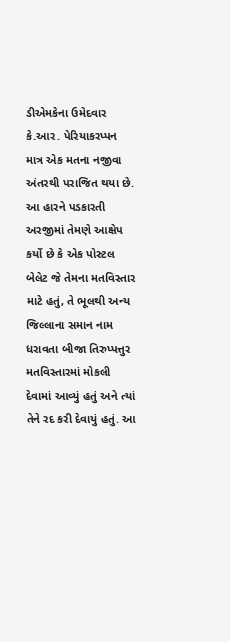ડીએમકેના ઉમેદવાર કે.આર. પેરિયાકરપ્પન માત્ર એક મતના નજીવા અંતરથી પરાજિત થયા છે. આ હારને પડકારતી અરજીમાં તેમણે આક્ષેપ કર્યો છે કે એક પોસ્ટલ બેલેટ જે તેમના મતવિસ્તાર માટે હતું, તે ભૂલથી અન્ય જિલ્લાના સમાન નામ ધરાવતા બીજા તિરુપ્પત્તુર મતવિસ્તારમાં મોકલી દેવામાં આવ્યું હતું અને ત્યાં તેને રદ કરી દેવાયું હતું. આ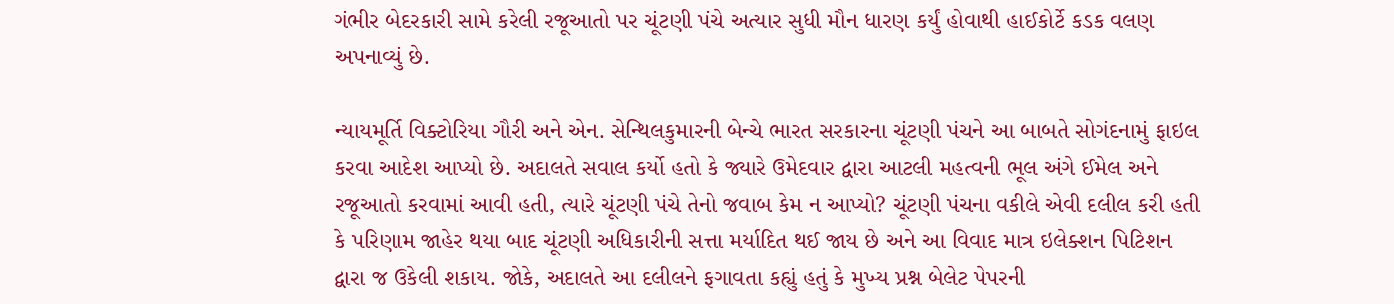ગંભીર બેદરકારી સામે કરેલી રજૂઆતો પર ચૂંટણી પંચે અત્યાર સુધી મૌન ધારણ કર્યું હોવાથી હાઈકોર્ટે કડક વલણ અપનાવ્યું છે.

ન્યાયમૂર્તિ વિક્ટોરિયા ગૌરી અને એન. સેન્થિલકુમારની બેન્ચે ભારત સરકારના ચૂંટણી પંચને આ બાબતે સોગંદનામું ફાઇલ કરવા આદેશ આપ્યો છે. અદાલતે સવાલ કર્યો હતો કે જ્યારે ઉમેદવાર દ્વારા આટલી મહત્વની ભૂલ અંગે ઈમેલ અને રજૂઆતો કરવામાં આવી હતી, ત્યારે ચૂંટણી પંચે તેનો જવાબ કેમ ન આપ્યો? ચૂંટણી પંચના વકીલે એવી દલીલ કરી હતી કે પરિણામ જાહેર થયા બાદ ચૂંટણી અધિકારીની સત્તા મર્યાદિત થઈ જાય છે અને આ વિવાદ માત્ર ઇલેક્શન પિટિશન દ્વારા જ ઉકેલી શકાય. જોકે, અદાલતે આ દલીલને ફગાવતા કહ્યું હતું કે મુખ્ય પ્રશ્ન બેલેટ પેપરની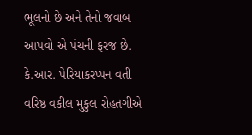ભૂલનો છે અને તેનો જવાબ આપવો એ પંચની ફરજ છે. કે.આર. પેરિયાકરપ્પન વતી વરિષ્ઠ વકીલ મુકુલ રોહતગીએ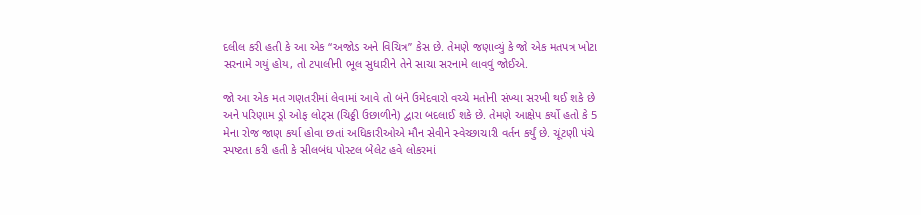દલીલ કરી હતી કે આ એક “અજોડ અને વિચિત્ર” કેસ છે. તેમણે જણાવ્યું કે જો એક મતપત્ર ખોટા સરનામે ગયું હોય, તો ટપાલીની ભૂલ સુધારીને તેને સાચા સરનામે લાવવું જોઈએ.

જો આ એક મત ગણતરીમાં લેવામાં આવે તો બંને ઉમેદવારો વચ્ચે મતોની સંખ્યા સરખી થઈ શકે છે અને પરિણામ ડ્રો ઓફ લોટ્સ (ચિઠ્ઠી ઉછાળીને) દ્વારા બદલાઈ શકે છે. તેમણે આક્ષેપ કર્યો હતો કે 5 મેના રોજ જાણ કર્યા હોવા છતાં અધિકારીઓએ મૌન સેવીને સ્વેચ્છાચારી વર્તન કર્યું છે. ચૂંટણી પંચે સ્પષ્ટતા કરી હતી કે સીલબંધ પોસ્ટલ બેલેટ હવે લોકરમાં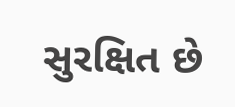સુરક્ષિત છે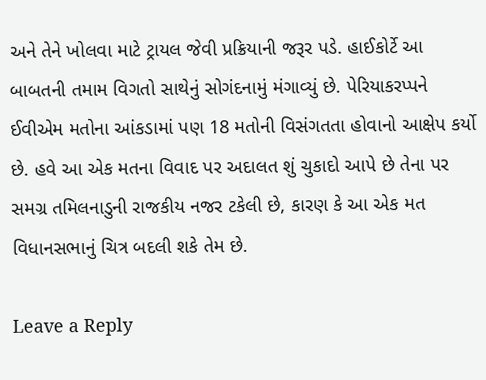અને તેને ખોલવા માટે ટ્રાયલ જેવી પ્રક્રિયાની જરૂર પડે. હાઈકોર્ટે આ બાબતની તમામ વિગતો સાથેનું સોગંદનામું મંગાવ્યું છે. પેરિયાકરપ્પને ઈવીએમ મતોના આંકડામાં પણ 18 મતોની વિસંગતતા હોવાનો આક્ષેપ કર્યો છે. હવે આ એક મતના વિવાદ પર અદાલત શું ચુકાદો આપે છે તેના પર સમગ્ર તમિલનાડુની રાજકીય નજર ટકેલી છે, કારણ કે આ એક મત વિધાનસભાનું ચિત્ર બદલી શકે તેમ છે.

Leave a Reply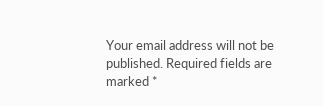Your email address will not be published. Required fields are marked *